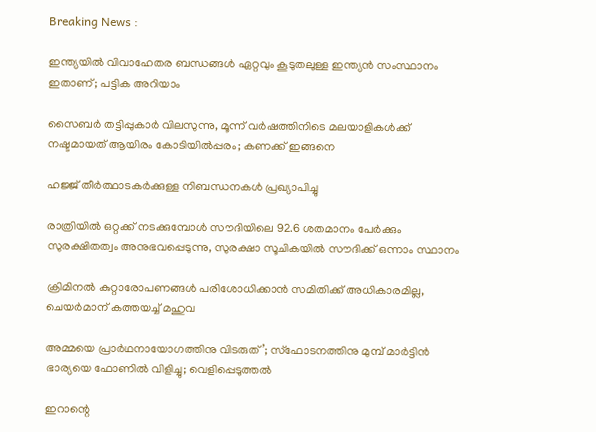Breaking News :

ഇന്ത്യയില്‍ വിവാഹേതര ബന്ധങ്ങള്‍ ഏറ്റവും കൂടുതലുള്ള ഇന്ത്യന്‍ സംസ്ഥാനം ഇതാണ്; പട്ടിക അറിയാം

സൈബര്‍ തട്ടിപ്പുകാര്‍ വിലസുന്നു, മൂന്ന് വര്‍ഷത്തിനിടെ മലയാളികള്‍ക്ക് നഷ്ടമായത് ആയിരം കോടിയില്‍പ്പരം; കണക്ക് ഇങ്ങനെ

ഹജ്ജ് തീർത്ഥാടകർക്കുള്ള നിബന്ധനകൾ പ്രഖ്യാപിച്ചു

രാത്രിയിൽ ഒറ്റക്ക് നടക്കുമ്പോൾ സൗദിയിലെ 92.6 ശതമാനം പേർക്കും സുരക്ഷിതത്വം അനുഭവപ്പെടുന്നു, സുരക്ഷാ സൂചികയിൽ സൗദിക്ക് ഒന്നാം സ്ഥാനം

ക്രിമിനല്‍ കുറ്റാരോപണങ്ങള്‍ പരിശോധിക്കാന്‍ സമിതിക്ക്‌ അധികാരമില്ല, ചെയര്‍മാന്‌ കത്തയച്ച് മഹുവ

അമ്മയെ പ്രാര്‍ഥനായോഗത്തിനു വിടരുത്’; സ്‌ഫോടനത്തിനു മുമ്പ് മാര്‍ട്ടിന്‍ ഭാര്യയെ ഫോണില്‍ വിളിച്ചു; വെളിപ്പെടുത്തല്‍

ഇറാന്റെ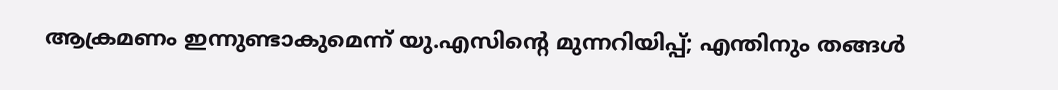ആക്രമണം ഇന്നുണ്ടാകുമെന്ന് യു.എസിന്റെ മുന്നറിയിപ്പ്; എന്തിനും തങ്ങള്‍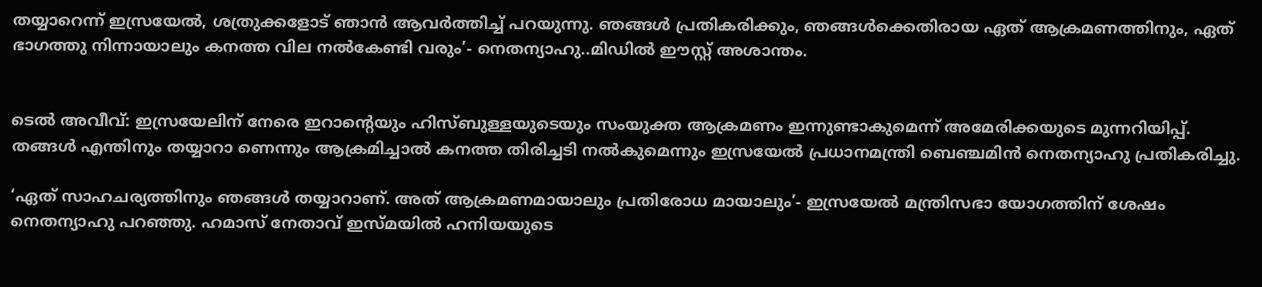തയ്യാറെന്ന് ഇസ്രയേല്‍, ശത്രുക്കളോട് ഞാന്‍ ആവര്‍ത്തിച്ച് പറയുന്നു. ഞങ്ങള്‍ പ്രതികരിക്കും, ഞങ്ങള്‍ക്കെതിരായ ഏത് ആക്രമണത്തിനും, ഏത് ഭാഗത്തു നിന്നായാലും കനത്ത വില നല്‍കേണ്ടി വരും’- നെതന്യാഹു..മിഡില്‍ ഈസ്റ്റ്‌ അശാന്തം.


ടെല്‍ അവീവ്: ഇസ്രയേലിന് നേരെ ഇറാന്റെയും ഹിസ്ബുള്ളയുടെയും സംയുക്ത ആക്രമണം ഇന്നുണ്ടാകുമെന്ന് അമേരിക്കയുടെ മുന്നറിയിപ്പ്. തങ്ങള്‍ എന്തിനും തയ്യാറാ ണെന്നും ആക്രമിച്ചാല്‍ കനത്ത തിരിച്ചടി നല്‍കുമെന്നും ഇസ്രയേല്‍ പ്രധാനമന്ത്രി ബെഞ്ചമിന്‍ നെതന്യാഹു പ്രതികരിച്ചു.

‘ഏത് സാഹചര്യത്തിനും ഞങ്ങള്‍ തയ്യാറാണ്. അത് ആക്രമണമായാലും പ്രതിരോധ മായാലും’- ഇസ്രയേല്‍ മന്ത്രിസഭാ യോഗത്തിന് ശേഷം നെതന്യാഹു പറഞ്ഞു. ഹമാസ് നേതാവ് ഇസ്മയില്‍ ഹനിയയുടെ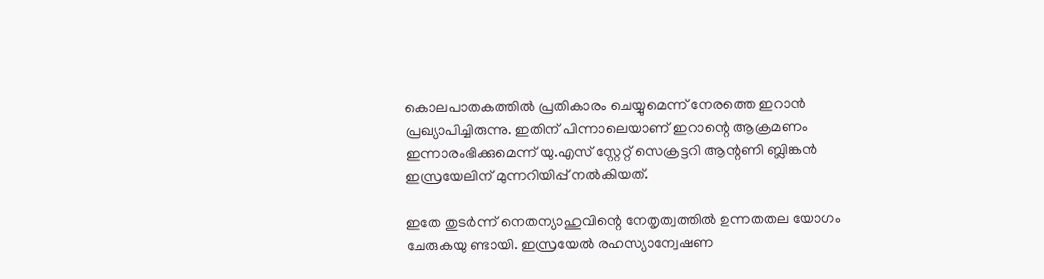കൊലപാതകത്തില്‍ പ്രതികാരം ചെയ്യുമെന്ന് നേരത്തെ ഇറാന്‍ പ്രഖ്യാപിച്ചിരുന്നു. ഇതിന് പിന്നാലെയാണ് ഇറാന്റെ ആക്രമണം ഇന്നാരംഭിക്കുമെന്ന് യു.എസ് സ്റ്റേറ്റ് സെക്രട്ടറി ആന്റണി ബ്ലിങ്കന്‍ ഇസ്രയേലിന് മുന്നറിയിപ്പ് നല്‍കിയത്.

ഇതേ തുടര്‍ന്ന് നെതന്യാഹുവിന്റെ നേതൃത്വത്തില്‍ ഉന്നതതല യോഗം ചേരുകയു ണ്ടായി. ഇസ്രയേല്‍ രഹസ്യാന്വേഷണ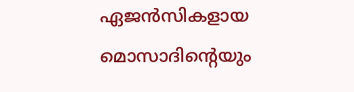ഏജന്‍സികളായ മൊസാദിന്റെയും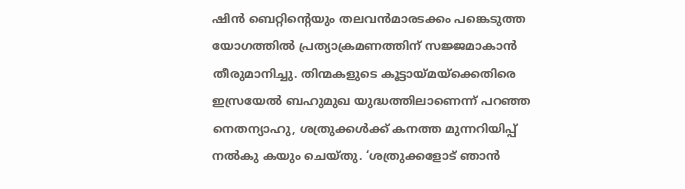ഷിന്‍ ബെറ്റിന്റെയും തലവന്‍മാരടക്കം പങ്കെടുത്ത യോഗത്തില്‍ പ്രത്യാക്രമണത്തിന് സജ്ജമാകാന്‍ തീരുമാനിച്ചു. തിന്മകളുടെ കൂട്ടായ്മയ്ക്കെതിരെ ഇസ്രയേല്‍ ബഹുമുഖ യുദ്ധത്തിലാണെന്ന് പറഞ്ഞ നെതന്യാഹു, ശത്രുക്കള്‍ക്ക് കനത്ത മുന്നറിയിപ്പ് നല്‍കു കയും ചെയ്തു. ‘ശത്രുക്കളോട് ഞാന്‍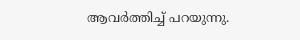ആവര്‍ത്തിച്ച് പറയുന്നു.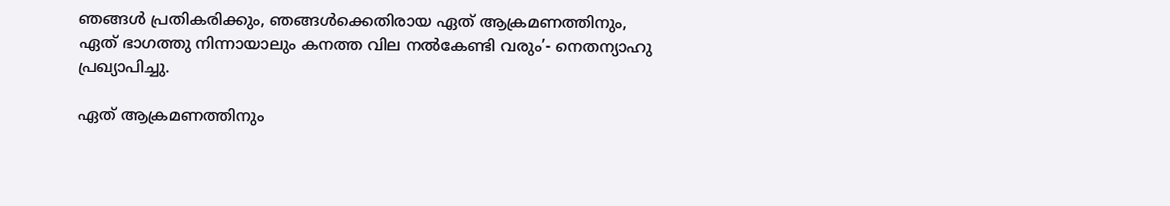ഞങ്ങള്‍ പ്രതികരിക്കും, ഞങ്ങള്‍ക്കെതിരായ ഏത് ആക്രമണത്തിനും, ഏത് ഭാഗത്തു നിന്നായാലും കനത്ത വില നല്‍കേണ്ടി വരും’- നെതന്യാഹു പ്രഖ്യാപിച്ചു.

ഏത് ആക്രമണത്തിനും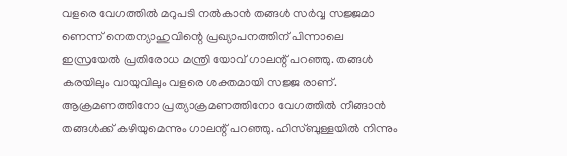വളരെ വേഗത്തില്‍ മറുപടി നല്‍കാന്‍ തങ്ങള്‍ സര്‍വ്വ സജ്ജമാ ണെന്ന് നെതന്യാഹുവിന്റെ പ്രഖ്യാപനത്തിന് പിന്നാലെ ഇസ്രയേല്‍ പ്രതിരോധ മന്ത്രി യോവ് ഗാലന്റ് പറഞ്ഞു. തങ്ങള്‍ കരയിലും വായുവിലും വളരെ ശക്തമായി സജ്ജ രാണ്. ആക്രമണത്തിനോ പ്രത്യാക്രമണത്തിനോ വേഗത്തില്‍ നീങ്ങാന്‍ തങ്ങള്‍ക്ക് കഴിയുമെന്നും ഗാലന്റ് പറഞ്ഞു. ഹിസ്ബുള്ളയില്‍ നിന്നും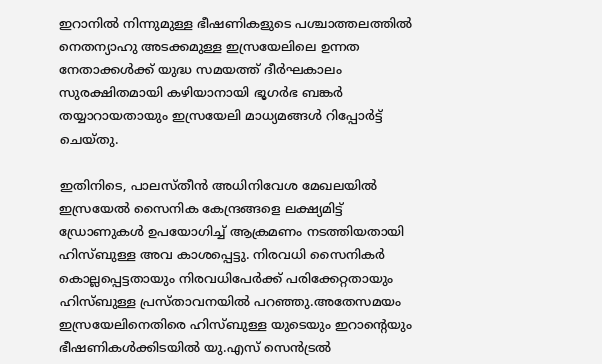ഇറാനില്‍ നിന്നുമുള്ള ഭീഷണികളുടെ പശ്ചാത്തലത്തില്‍ നെതന്യാഹു അടക്കമുള്ള ഇസ്രയേലിലെ ഉന്നത നേതാക്കള്‍ക്ക് യുദ്ധ സമയത്ത് ദീര്‍ഘകാലം സുരക്ഷിതമായി കഴിയാനായി ഭൂഗര്‍ഭ ബങ്കര്‍ തയ്യാറായതായും ഇസ്രയേലി മാധ്യമങ്ങള്‍ റിപ്പോര്‍ട്ട് ചെയ്തു.

ഇതിനിടെ, പാലസ്തീന്‍ അധിനിവേശ മേഖലയില്‍ ഇസ്രയേല്‍ സൈനിക കേന്ദ്രങ്ങളെ ലക്ഷ്യമിട്ട് ഡ്രോണുകള്‍ ഉപയോഗിച്ച് ആക്രമണം നടത്തിയതായി ഹിസ്ബുള്ള അവ കാശപ്പെട്ടു. നിരവധി സൈനികര്‍ കൊല്ലപ്പെട്ടതായും നിരവധിപേര്‍ക്ക് പരിക്കേറ്റതായും ഹിസ്ബുള്ള പ്രസ്താവനയില്‍ പറഞ്ഞു.അതേസമയം ഇസ്രയേലിനെതിരെ ഹിസ്ബുള്ള യുടെയും ഇറാന്റെയും ഭീഷണികള്‍ക്കിടയില്‍ യു.എസ് സെന്‍ട്രല്‍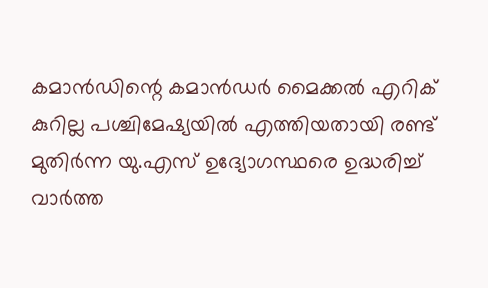കമാന്‍ഡിന്റെ കമാന്‍ഡര്‍ മൈക്കല്‍ എറിക് കുറില്ല പശ്ചിമേഷ്യയില്‍ എത്തിയതായി രണ്ട് മുതിര്‍ന്ന യു.എസ് ഉദ്യോഗസ്ഥരെ ഉദ്ധരിച്ച് വാര്‍ത്ത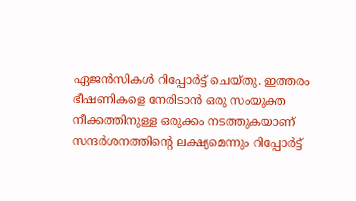ഏജന്‍സികള്‍ റിപ്പോര്‍ട്ട് ചെയ്തു. ഇത്തരം ഭീഷണികളെ നേരിടാന്‍ ഒരു സംയുക്ത നീക്കത്തിനുള്ള ഒരുക്കം നടത്തുകയാണ് സന്ദര്‍ശനത്തിന്റെ ലക്ഷ്യമെന്നും റിപ്പോര്‍ട്ട്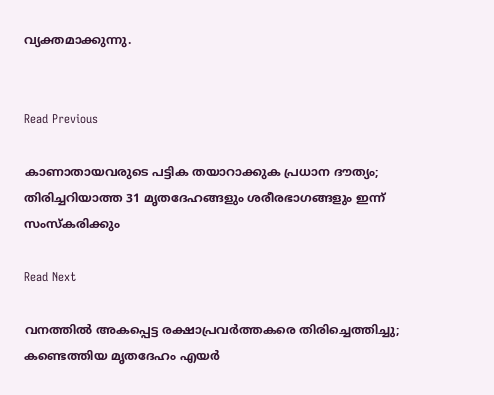വ്യക്തമാക്കുന്നു.


Read Previous

കാണാതായവരുടെ പട്ടിക തയാറാക്കുക പ്രധാന ദൗത്യം; തിരിച്ചറിയാത്ത 31 മൃതദേഹങ്ങളും ശരീരഭാഗങ്ങളും ഇന്ന് സംസ്‌കരിക്കും

Read Next

വനത്തില്‍ അകപ്പെട്ട രക്ഷാപ്രവര്‍ത്തകരെ തിരിച്ചെത്തിച്ചു; കണ്ടെത്തിയ മൃതദേഹം എയര്‍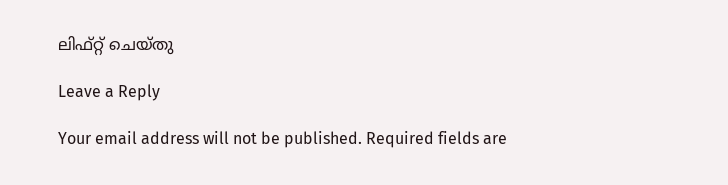ലിഫ്റ്റ് ചെയ്തു

Leave a Reply

Your email address will not be published. Required fields are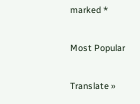marked *

Most Popular

Translate »